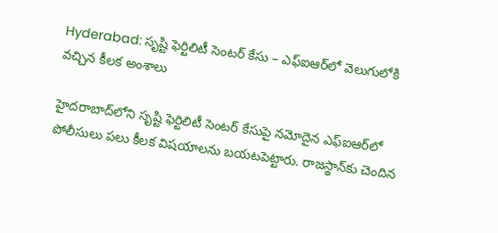Hyderabad: సృష్టి ఫెర్టిలిటీ సెంటర్‌ కేసు – ఎఫ్‌ఐఆర్‌లో వెలుగులోకి వచ్చిన కీలక అంశాలు

హైదరాబాద్‌లోని సృష్టి ఫెర్టిలిటీ సెంటర్‌ కేసుపై నమోదైన ఎఫ్‌ఐఆర్‌లో పోలీసులు పలు కీలక విషయాలను బయటపెట్టారు. రాజస్థాన్‌కు చెందిన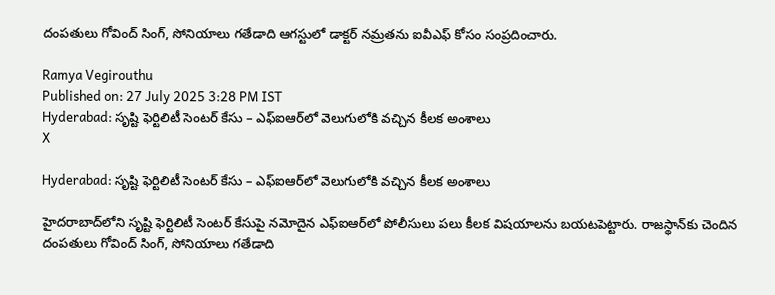దంపతులు గోవింద్ సింగ్, సోనియాలు గతేడాది ఆగస్టులో డాక్టర్ నమ్రతను ఐవీఎఫ్‌ కోసం సంప్రదించారు.

Ramya Vegirouthu
Published on: 27 July 2025 3:28 PM IST
Hyderabad: సృష్టి ఫెర్టిలిటీ సెంటర్‌ కేసు – ఎఫ్‌ఐఆర్‌లో వెలుగులోకి వచ్చిన కీలక అంశాలు
X

Hyderabad: సృష్టి ఫెర్టిలిటీ సెంటర్‌ కేసు – ఎఫ్‌ఐఆర్‌లో వెలుగులోకి వచ్చిన కీలక అంశాలు

హైదరాబాద్‌లోని సృష్టి ఫెర్టిలిటీ సెంటర్‌ కేసుపై నమోదైన ఎఫ్‌ఐఆర్‌లో పోలీసులు పలు కీలక విషయాలను బయటపెట్టారు. రాజస్థాన్‌కు చెందిన దంపతులు గోవింద్ సింగ్, సోనియాలు గతేడాది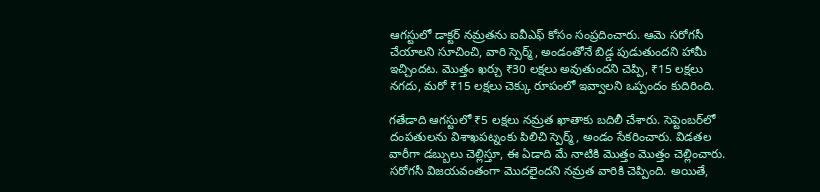ఆగస్టులో డాక్టర్ నమ్రతను ఐవీఎఫ్‌ కోసం సంప్రదించారు. ఆమె సరోగసీ చేయాలని సూచించి, వారి స్పెర్మ్‌, అండంతోనే బిడ్డ పుడుతుందని హామీ ఇచ్చిందట. మొత్తం ఖర్చు ₹30 లక్షలు అవుతుందని చెప్పి, ₹15 లక్షలు నగదు, మరో ₹15 లక్షలు చెక్కు రూపంలో ఇవ్వాలని ఒప్పందం కుదిరింది.

గతేడాది ఆగస్టులో ₹5 లక్షలు నమ్రత ఖాతాకు బదిలీ చేశారు. సెప్టెంబర్‌లో దంపతులను విశాఖపట్నంకు పిలిచి స్పెర్మ్‌, అండం సేకరించారు. విడతల వారీగా డబ్బులు చెల్లిస్తూ, ఈ ఏడాది మే నాటికి మొత్తం మొత్తం చెల్లించారు. సరోగసీ విజయవంతంగా మొదలైందని నమ్రత వారికి చెప్పింది. అయితే,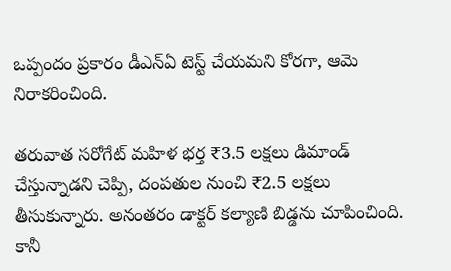ఒప్పందం ప్రకారం డీఎన్‌ఏ టెస్ట్ చేయమని కోరగా, ఆమె నిరాకరించింది.

తరువాత సరోగేట్ మహిళ భర్త ₹3.5 లక్షలు డిమాండ్ చేస్తున్నాడని చెప్పి, దంపతుల నుంచి ₹2.5 లక్షలు తీసుకున్నారు. అనంతరం డాక్టర్ కల్యాణి బిడ్డను చూపించింది. కానీ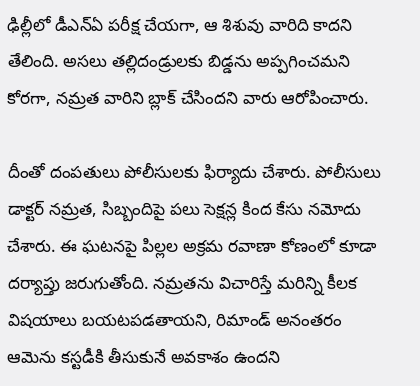ఢిల్లీలో డీఎన్‌ఏ పరీక్ష చేయగా, ఆ శిశువు వారిది కాదని తేలింది. అసలు తల్లిదండ్రులకు బిడ్డను అప్పగించమని కోరగా, నమ్రత వారిని బ్లాక్ చేసిందని వారు ఆరోపించారు.

దీంతో దంపతులు పోలీసులకు ఫిర్యాదు చేశారు. పోలీసులు డాక్టర్ నమ్రత, సిబ్బందిపై పలు సెక్షన్ల కింద కేసు నమోదు చేశారు. ఈ ఘటనపై పిల్లల అక్రమ రవాణా కోణంలో కూడా దర్యాప్తు జరుగుతోంది. నమ్రతను విచారిస్తే మరిన్ని కీలక విషయాలు బయటపడతాయని, రిమాండ్ అనంతరం ఆమెను కస్టడీకి తీసుకునే అవకాశం ఉందని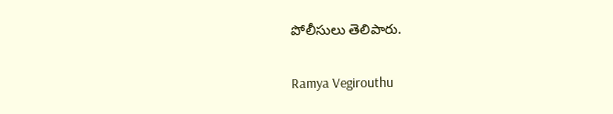పోలీసులు తెలిపారు.

Ramya Vegirouthu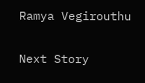Ramya Vegirouthu

Next Story